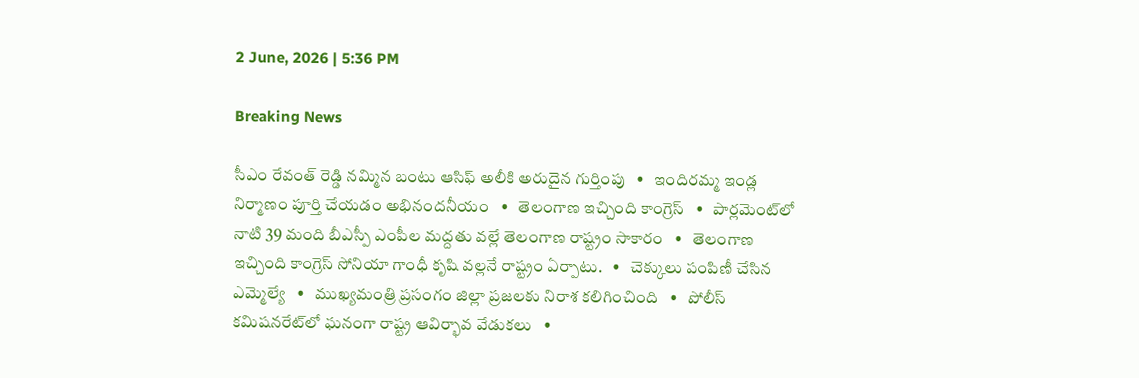2 June, 2026 | 5:36 PM

Breaking News

సీఎం రేవంత్ రెడ్డి నమ్మిన బంటు ఆసిఫ్ అలీకి అరుదైన గుర్తింపు   •   ఇందిరమ్మ ఇండ్ల నిర్మాణం పూర్తి చేయడం అభినందనీయం   •   తెలంగాణ ఇచ్చింది కాంగ్రెస్   •   పార్లమెంట్‌లో నాటి 39 మంది బీఎస్పీ ఎంపీల మద్దతు వల్లే తెలంగాణ రాష్ట్రం సాకారం   •   తెలంగాణ ఇచ్చింది కాంగ్రెస్ సోనియా గాంధీ కృషి వల్లనే రాష్ట్రం ఏర్పాటు.   •   చెక్కులు పంపిణీ చేసిన ఎమ్మెల్యే   •   ముఖ్యమంత్రి ప్రసంగం జిల్లా ప్రజలకు నిరాశ కలిగించింది   •   పోలీస్ కమిషనరేట్‌లో ఘనంగా రాష్ట్ర ఆవిర్భావ వేడుకలు   •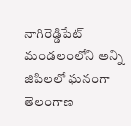నాగిరెడ్డిపేట్ మండలంలోని అన్ని జిపిలలో ఘనంగా తెలంగాణ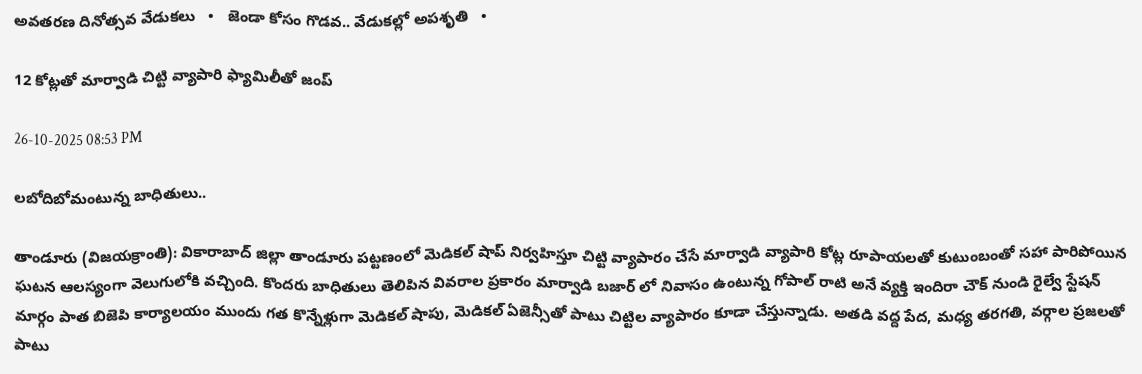అవతరణ దినోత్సవ వేడుకలు   •   జెండా కోసం గొడవ.. వేడుకల్లో అపశృతి   •

12 కోట్లతో మార్వాడి చిట్టి వ్యాపారి ఫ్యామిలీతో జంప్

26-10-2025 08:53 PM

లబోదిబోమంటున్న బాధితులు..

తాండూరు (విజయక్రాంతి): వికారాబాద్ జిల్లా తాండూరు పట్టణంలో మెడికల్ షాప్ నిర్వహిస్తూ చిట్టి వ్యాపారం చేసే మార్వాడి వ్యాపారి కోట్ల రూపాయలతో కుటుంబంతో సహా పారిపోయిన ఘటన ఆలస్యంగా వెలుగులోకి వచ్చింది. కొందరు బాధితులు తెలిపిన వివరాల ప్రకారం మార్వాడి బజార్ లో నివాసం ఉంటున్న గోపాల్ రాటి అనే వ్యక్తి ఇందిరా చౌక్ నుండి రైల్వే స్టేషన్ మార్గం పాత బిజెపి కార్యాలయం ముందు గత కొన్నేళ్లుగా మెడికల్ షాపు, మెడికల్ ఏజెన్సీతో పాటు చిట్టిల వ్యాపారం కూడా చేస్తున్నాడు. అతడి వద్ద పేద, మధ్య తరగతి, వర్గాల ప్రజలతో పాటు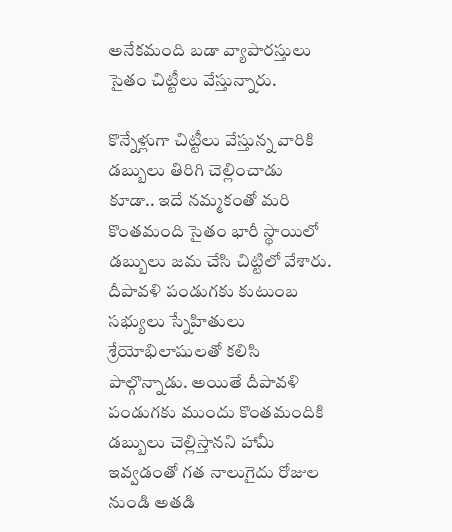అనేకమంది బడా వ్యాపారస్తులు సైతం చిట్టీలు వేస్తున్నారు.

కొన్నేళ్లుగా చిట్టీలు వేస్తున్న వారికి డబ్బులు తిరిగి చెల్లించాడు కూడా.. ఇదే నమ్మకంతో మరి కొంతమంది సైతం భారీ స్థాయిలో డబ్బులు జమ చేసి చిట్టిలో వేశారు. దీపావళి పండుగకు కుటుంబ సభ్యులు స్నేహితులు శ్రేయోభిలాషులతో కలిసి పాల్గొన్నాడు. అయితే దీపావళి పండుగకు ముందు కొంతమందికి డబ్బులు చెల్లిస్తానని హామీ ఇవ్వడంతో గత నాలుగైదు రోజుల నుండి అతడి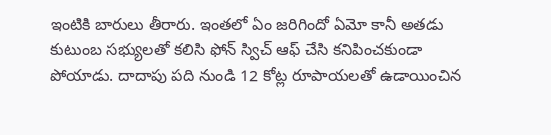ఇంటికి బారులు తీరారు. ఇంతలో ఏం జరిగిందో ఏమో కానీ అతడు కుటుంబ సభ్యులతో కలిసి ఫోన్ స్విచ్ ఆఫ్ చేసి కనిపించకుండా పోయాడు. దాదాపు పది నుండి 12 కోట్ల రూపాయలతో ఉడాయించిన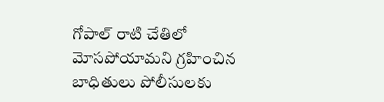గోపాల్ రాటి చేతిలో మోసపోయామని గ్రహించిన బాధితులు పోలీసులకు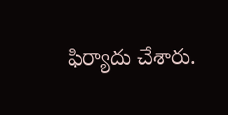ఫిర్యాదు చేశారు.